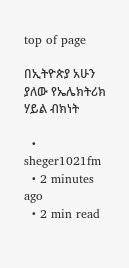top of page

በኢትዮጵያ አሁን ያለው የኤሌክትሪክ ሃይል ብክነት

  • sheger1021fm
  • 2 minutes ago
  • 2 min read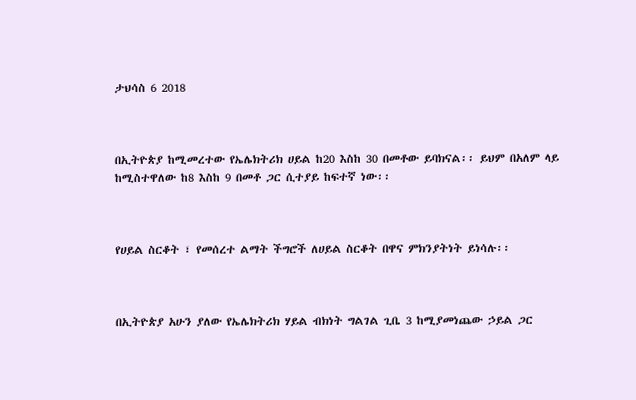ታህሳስ 6 2018



በኢትዮጵያ ከሚመረተው የኤሌክትሪክ ሀይል ከ20 እስከ 30 በመቶው ይባክናል፡፡ ይህም በአለም ላይ ከሚስተዋለው ከ8 እስከ 9 በመቶ ጋር ሲተያይ ከፍተኛ ነው፡፡



የሀይል ስርቆት ፣ የመሰረተ ልማት ችግሮች ለሀይል ስርቆት በዋና ምክንያትነት ይነሳሉ፡፡



በኢትዮጵያ አሁን ያለው የኤሌክትሪክ ሃይል ብክነት ግልገል ጊቤ 3 ከሚያመነጨው ኃይል ጋር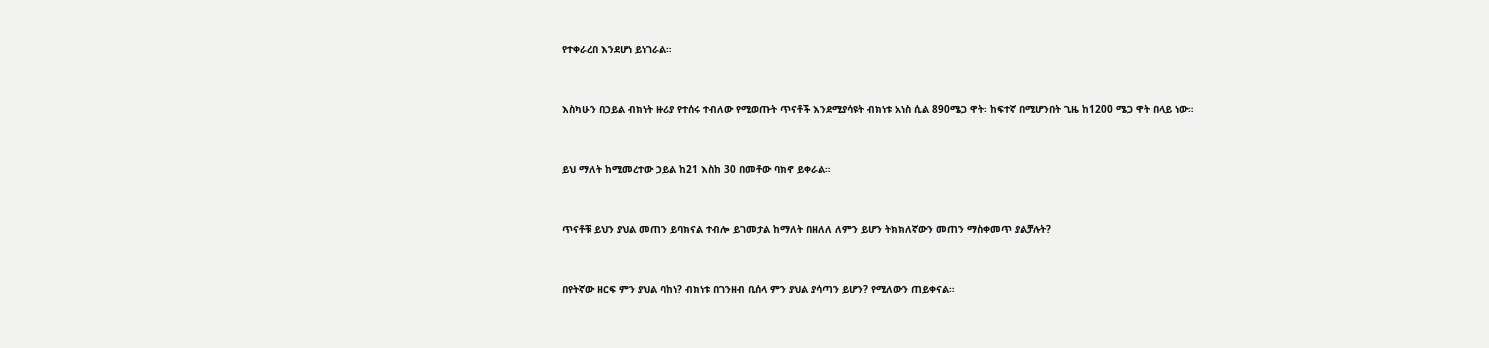የተቀራረበ እንደሆነ ይነገራል።



እስካሁን በኃይል ብክነት ዙሪያ የተሰሩ ተብለው የሚወጡት ጥናቶች እንደሚያሳዩት ብክነቱ አነስ ሲል 890ሜጋ ዋት፡ ከፍተኛ በሚሆንበት ጊዜ ከ1200 ሜጋ ዋት በላይ ነው።



ይህ ማለት ከሚመረተው ኃይል ከ21 እስከ 30 በመቶው ባክኖ ይቀራል።



ጥናቶቹ ይህን ያህል መጠን ይባክናል ተብሎ ይገመታል ከማለት በዘለለ ለምን ይሆን ትክክለኛውን መጠን ማስቀመጥ ያልቻሉት?



በየትኛው ዘርፍ ምን ያህል ባከነ? ብክነቱ በገንዘብ ቢሰላ ምን ያህል ያሳጣን ይሆን? የሚለውን ጠይቀናል።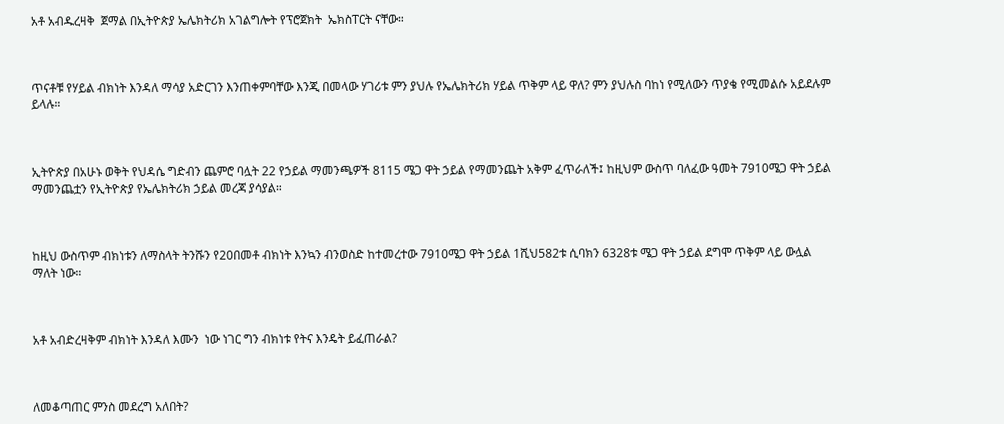አቶ አብዱረዛቅ  ጀማል በኢትዮጵያ ኤሌክትሪክ አገልግሎት የፕሮጀክት  ኤክስፐርት ናቸው።



ጥናቶቹ የሃይል ብክነት እንዳለ ማሳያ አድርገን እንጠቀምባቸው እንጂ በመላው ሃገሪቱ ምን ያህሉ የኤሌክትሪክ ሃይል ጥቅም ላይ ዋለ? ምን ያህሉስ ባከነ የሚለውን ጥያቄ የሚመልሱ አይደሉም ይላሉ።



ኢትዮጵያ በአሁኑ ወቅት የህዳሴ ግድብን ጨምሮ ባሏት 22 የኃይል ማመንጫዎች 8115 ሜጋ ዋት ኃይል የማመንጨት አቅም ፈጥራለች፤ ከዚህም ውስጥ ባለፈው ዓመት 7910ሜጋ ዋት ኃይል ማመንጨቷን የኢትዮጵያ የኤሌክትሪክ ኃይል መረጃ ያሳያል።



ከዚህ ውስጥም ብክነቱን ለማስላት ትንሹን የ20በመቶ ብክነት እንኳን ብንወስድ ከተመረተው 7910ሜጋ ዋት ኃይል 1ሺህ582ቱ ሲባክን 6328ቱ ሜጋ ዋት ኃይል ደግሞ ጥቅም ላይ ውሏል ማለት ነው።



አቶ አብድረዛቅም ብክነት እንዳለ እሙን  ነው ነገር ግን ብክነቱ የትና እንዴት ይፈጠራል?



ለመቆጣጠር ምንስ መደረግ አለበት?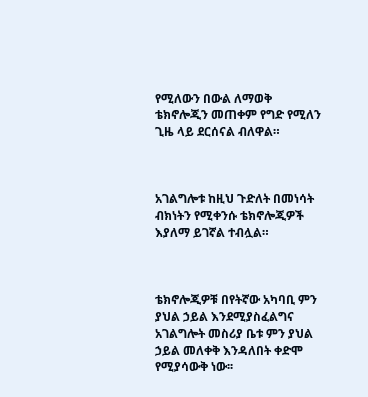የሚለውን በውል ለማወቅ ቴክኖሎጂን መጠቀም የግድ የሚለን ጊዜ ላይ ደርሰናል ብለዋል።



አገልግሎቱ ከዚህ ጉድለት በመነሳት ብክነትን የሚቀንሱ ቴክኖሎጂዎች እያለማ ይገኛል ተብሏል።



ቴክኖሎጂዎቹ በየትኛው አካባቢ ምን ያህል ኃይል እንደሚያስፈልግና  አገልግሎት መስሪያ ቤቱ ምን ያህል ኃይል መለቀቅ እንዳለበት ቀድሞ የሚያሳውቅ ነው፡፡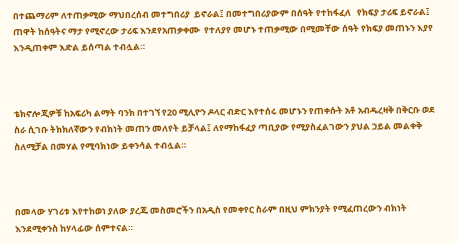በተጨማሪም ለተጠቃሚው ማህበረሰብ መተግበሪያ  ይኖራል፤ በመተግበሪያውም በሰዓት የተከፋፈለ   የክፍያ ታሪፍ ይኖራል፤ ጠዋት ከሰዓትና ማታ የሚኖረው ታሪፍ እንደየአጠቃቀሙ  የተለያየ መሆኑ ተጠቃሚው በሚመቸው ሰዓት የክፍያ መጠኑን እያየ እንዲጠቀም እድል ይሰጣል ተብሏል።



ቴክኖሎጂዎቹ ከአፍሪካ ልማት ባንክ በተገኘ የ20 ሚሊዮን ዶላር ብድር እየተሰሩ መሆኑን የጠቀሱት አቶ አብዱረዛቅ በቅርቡ ወደ ስራ ሲገቡ ትክክለኛውን የብክነት መጠን መለየት ይቻላል፤ ለየማከፋፈያ ጣቢያው የሚያስፈልገውን ያህል ኃይል መልቀቅ ስለሚቻል በመሃል የሚባክነው ይቀንሳል ተብሏል።



በመላው ሃገሪቱ እየተከወነ ያለው ያረጁ መስመሮችን በአዲስ የመቀየር ስራም በዚህ ምክንያት የሚፈጠረውን ብክነት እንደሚቀንስ ከሃላፊው ሰምተናል።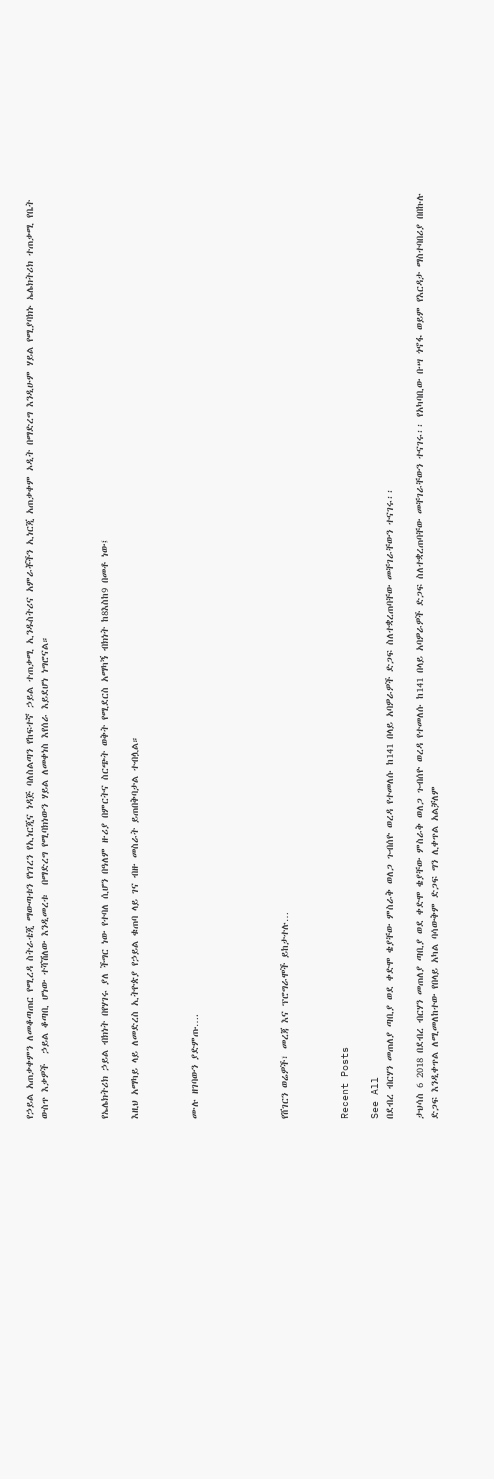የኃይል አጠቃቀምን ለመቆጣጠር የሚረዳ ስትራቴጂ ማውጣቱን የነገረን የኢነርጂና ነዳጅ ባለስልጣን የከፍተኛ ኃይል ተጠቃሚ ኢንዱስትሪና አምራቾችን ኢነርጂ አጠቃቀም ኦዲት በማድረግ እንዲሁም ሃይል የሚያባክኑ ኤሌክትሪክ ተጠቃሚ የቤት ውስጥ እቃዎች  ኃይል ቆጣቢ ሆነው ተሻሽለው እንዲመረቱ  በማድረግ የሚባክነውን ሃይል ለመቀነስ እየሰራ እይደሆነ ነግሮናል።



የኤሌክትሪክ ኃይል ብክነት በየሃገሩ ያለ ችግር ነው የተባለ ሲሆን በዓለም ዙሪያ በምርትና ስርጭት ወቅት የሚደርስ አማካኝ ብክነት ከ8እስከ9 በመቶ ነው፤

እዚህ አማካይ ላይ ለመድረስ ኢትዮጵያ የኃይል ቁጠባ ላይ ገና ብዙ መስራት ይጠበቅባታል ተብሏል።



ሙሉ ዘገባውን ያድምጡ….





የሸገርን ወሬዎች፣ መረጃ እና ፕሮግራሞች ይከታተሉ…



Recent Posts

See All
በደብረ ብርሃን መጠለያ ጣቢያ ወደ ቀድሞ ቄያቸው ምስራቅ ወለጋ ጉብሰዮ ወረዳ የተመለሱ ከ141 በላይ አባዎራዎች ድጋፍ ስለተቋረጠባቸው መቸገራቸውን ተናገሩ፡፡

ታህሳስ 6 2018 በደብረ ብርሃን መጠለያ ጣቢያ ወደ ቀድሞ ቄያቸው ምስራቅ ወለጋ ጉብሰዮ ወረዳ የተመለሱ ከ141 በላይ አባዎራዎች ድጋፍ ስለተቋረጠባቸው መቸገራቸውን ተናገሩ፡፡ የአካባቢው ቡሣ ጎኖፋ ወይም የእርዳታ ማስተባበሪያ በበኩሉ ድጋፍ እንዲቀጥል ለሚመለከተው የበላይ አካል ባሳውቅም ድጋፍ ግን ሊቀጥል አልቻለም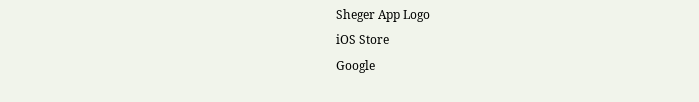Sheger App Logo
iOS Store
Google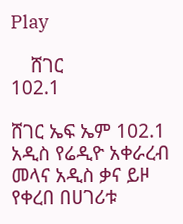Play

    ሸገር
102.1

ሸገር ኤፍ ኤም 102.1 አዲስ የሬዲዮ አቀራረብ መላና አዲስ ቃና ይዞ የቀረበ በሀገሪቱ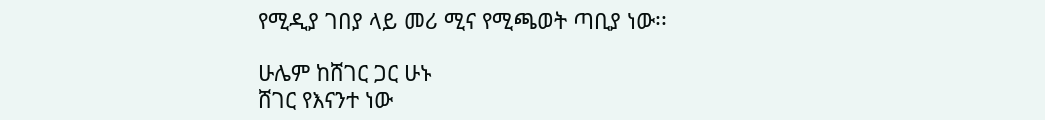የሚዲያ ገበያ ላይ መሪ ሚና የሚጫወት ጣቢያ ነው፡፡

ሁሌም ከሸገር ጋር ሁኑ
ሸገር የእናንተ ነው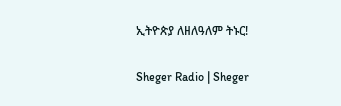ኢትዮጵያ ለዘለዓለም ትኑር!

Sheger Radio | Sheger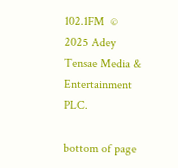102.1FM  © 2025 Adey Tensae Media & Entertainment PLC.

bottom of page